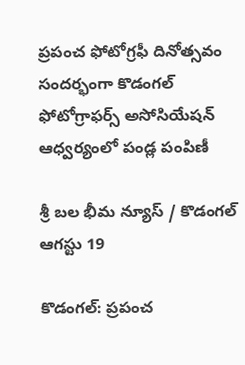ప్రపంచ ఫోటోగ్రఫీ దినోత్సవం సందర్భంగా కొడంగల్ ఫోటోగ్రాఫర్స్ అసోసియేషన్ ఆధ్వర్యంలో పండ్ల పంపిణీ

శ్రీ బల భీమ న్యూస్ / కొడంగల్ ఆగస్టు 19

కొడంగల్: ప్రపంచ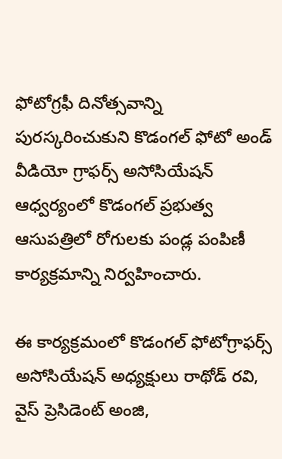ఫోటోగ్రఫీ దినోత్సవాన్ని పురస్కరించుకుని కొడంగల్ ఫోటో అండ్ వీడియో గ్రాఫర్స్ అసోసియేషన్ ఆధ్వర్యంలో కొడంగల్ ప్రభుత్వ ఆసుపత్రిలో రోగులకు పండ్ల పంపిణీ కార్యక్రమాన్ని నిర్వహించారు.

ఈ కార్యక్రమంలో కొడంగల్ ఫోటోగ్రాఫర్స్ అసోసియేషన్ అధ్యక్షులు రాథోడ్ రవి, వైస్ ప్రెసిడెంట్ అంజి,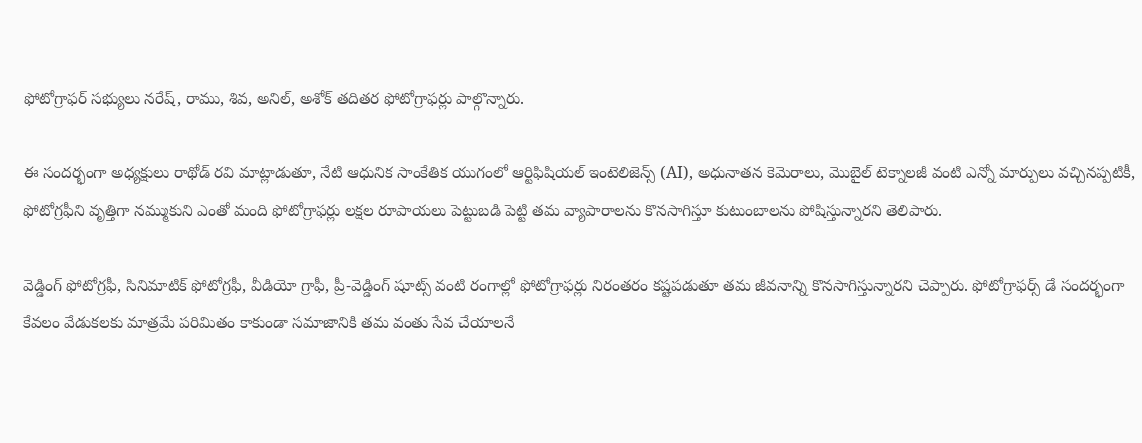ఫోటోగ్రాఫర్ సభ్యులు నరేష్, రాము, శివ, అనిల్, అశోక్ తదితర ఫోటోగ్రాఫర్లు పాల్గొన్నారు.

ఈ సందర్భంగా అధ్యక్షులు రాథోడ్ రవి మాట్లాడుతూ, నేటి ఆధునిక సాంకేతిక యుగంలో ఆర్టిఫిషియల్ ఇంటెలిజెన్స్ (AI), అధునాతన కెమెరాలు, మొబైల్ టెక్నాలజీ వంటి ఎన్నో మార్పులు వచ్చినప్పటికీ, ఫోటోగ్రఫీని వృత్తిగా నమ్ముకుని ఎంతో మంది ఫోటోగ్రాఫర్లు లక్షల రూపాయలు పెట్టుబడి పెట్టి తమ వ్యాపారాలను కొనసాగిస్తూ కుటుంబాలను పోషిస్తున్నారని తెలిపారు.

వెడ్డింగ్ ఫోటోగ్రఫీ, సినిమాటిక్ ఫోటోగ్రఫీ, వీడియో గ్రాఫీ, ప్రీ-వెడ్డింగ్ షూట్స్ వంటి రంగాల్లో ఫోటోగ్రాఫర్లు నిరంతరం కష్టపడుతూ తమ జీవనాన్ని కొనసాగిస్తున్నారని చెప్పారు. ఫోటోగ్రాఫర్స్ డే సందర్భంగా కేవలం వేడుకలకు మాత్రమే పరిమితం కాకుండా సమాజానికి తమ వంతు సేవ చేయాలనే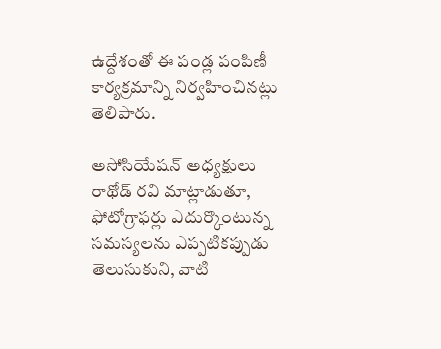ఉద్దేశంతో ఈ పండ్ల పంపిణీ కార్యక్రమాన్ని నిర్వహించినట్లు తెలిపారు.

అసోసియేషన్ అధ్యక్షులు రాథోడ్ రవి మాట్లాడుతూ, ఫోటోగ్రాఫర్లు ఎదుర్కొంటున్న సమస్యలను ఎప్పటికప్పుడు తెలుసుకుని, వాటి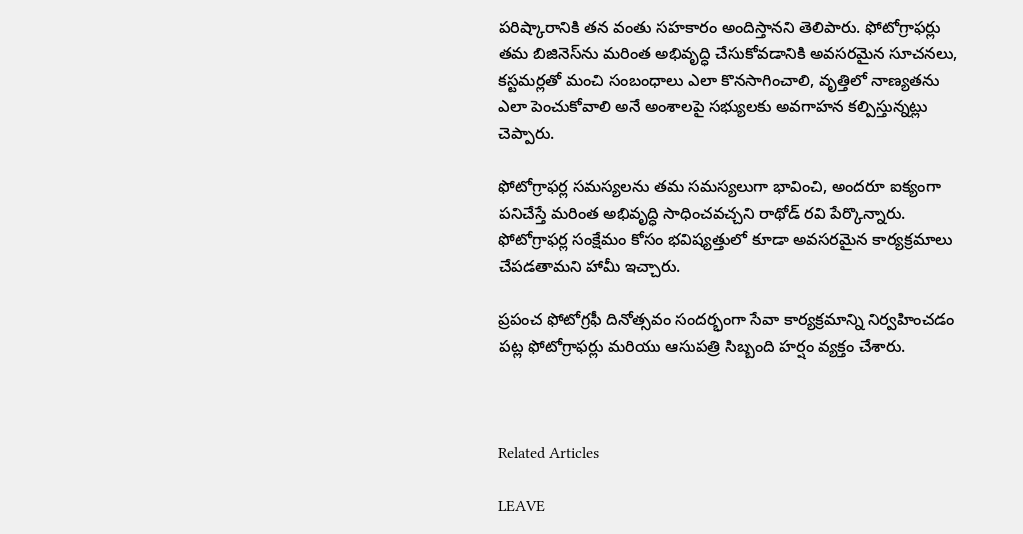పరిష్కారానికి తన వంతు సహకారం అందిస్తానని తెలిపారు. ఫోటోగ్రాఫర్లు తమ బిజినెస్‌ను మరింత అభివృద్ధి చేసుకోవడానికి అవసరమైన సూచనలు, కస్టమర్లతో మంచి సంబంధాలు ఎలా కొనసాగించాలి, వృత్తిలో నాణ్యతను ఎలా పెంచుకోవాలి అనే అంశాలపై సభ్యులకు అవగాహన కల్పిస్తున్నట్లు చెప్పారు.

ఫోటోగ్రాఫర్ల సమస్యలను తమ సమస్యలుగా భావించి, అందరూ ఐక్యంగా పనిచేస్తే మరింత అభివృద్ధి సాధించవచ్చని రాథోడ్ రవి పేర్కొన్నారు. ఫోటోగ్రాఫర్ల సంక్షేమం కోసం భవిష్యత్తులో కూడా అవసరమైన కార్యక్రమాలు చేపడతామని హామీ ఇచ్చారు.

ప్రపంచ ఫోటోగ్రఫీ దినోత్సవం సందర్భంగా సేవా కార్యక్రమాన్ని నిర్వహించడం పట్ల ఫోటోగ్రాఫర్లు మరియు ఆసుపత్రి సిబ్బంది హర్షం వ్యక్తం చేశారు.



Related Articles

LEAVE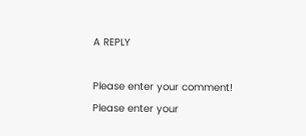A REPLY

Please enter your comment!
Please enter your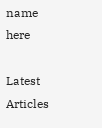name here

Latest Articles